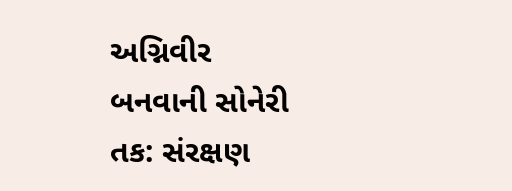અગ્નિવીર બનવાની સોનેરી તક: સંરક્ષણ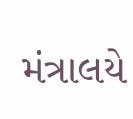મંત્રાલયે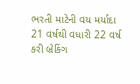ભરતી માટેની વય મર્યાદા 21 વર્ષથી વધારી 22 વર્ષ કરી બ્રેકિંગ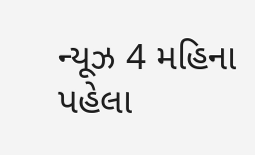ન્યૂઝ 4 મહિના પહેલા